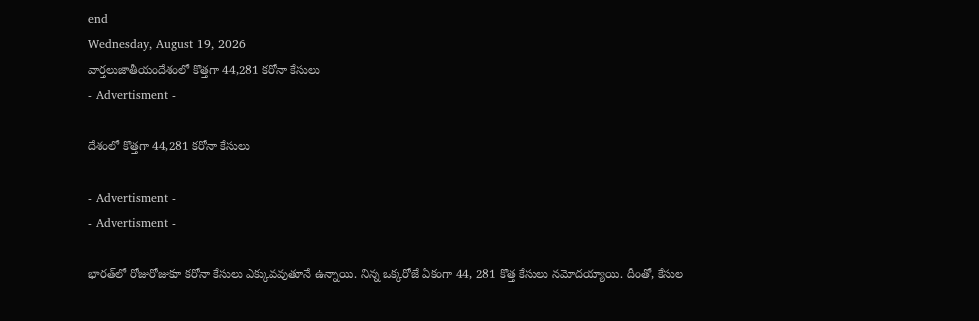end
Wednesday, August 19, 2026
వార్తలుజాతీయందేశంలో కొత్తగా 44,281 కరోనా కేసులు
- Advertisment -

దేశంలో కొత్తగా 44,281 కరోనా కేసులు

- Advertisment -
- Advertisment -

భారత్‌లో రోజురోజుకూ కరోనా కేసులు ఎక్కువవుతూనే ఉన్నాయి. నిన్న ఒక్కరోజే ఏకంగా 44, 281 కొత్త కేసులు నమోదయ్యాయి. దీంతో, కేసుల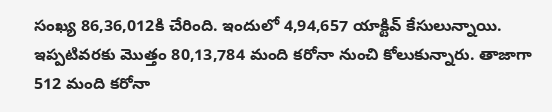సంఖ్య 86,36,012కి చేరింది. ఇందులో 4,94,657 యాక్టివ్‌ కేసులున్నాయి. ఇప్పటివరకు మొత్తం 80,13,784 మంది కరోనా నుంచి కోలుకున్నారు. తాజాగా 512 మంది కరోనా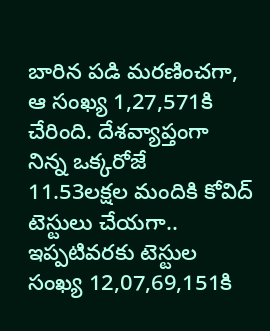బారిన పడి మరణించగా, ఆ సంఖ్య 1,27,571కి చేరింది. దేశవ్యాప్తంగా నిన్న ఒక్కరోజే 11.53లక్షల మందికి కోవిద్ టెస్టులు చేయగా.. ఇప్పటివరకు టెస్టుల సంఖ్య 12,07,69,151కి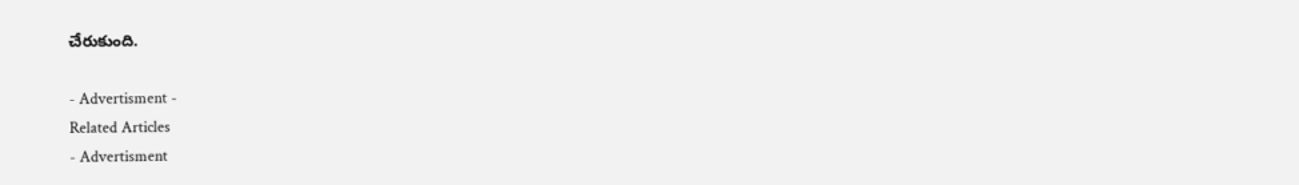చేరుకుంది.

- Advertisment -
Related Articles
- Advertisment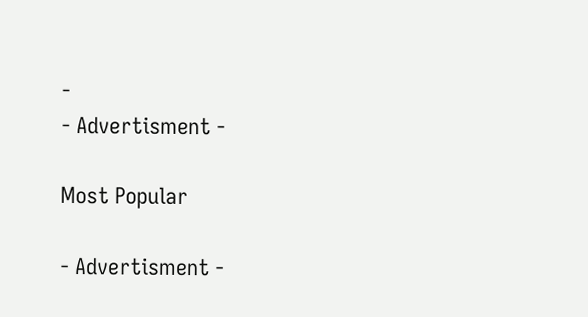-
- Advertisment -

Most Popular

- Advertisment -